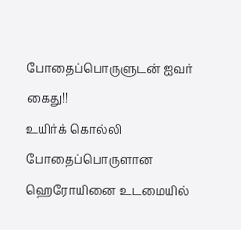போதைப்பொருளுடன் ஐவர் கைது!!
உயிர்க் கொல்லி போதைப்பொருளான ஹெரோயினை உடமையில்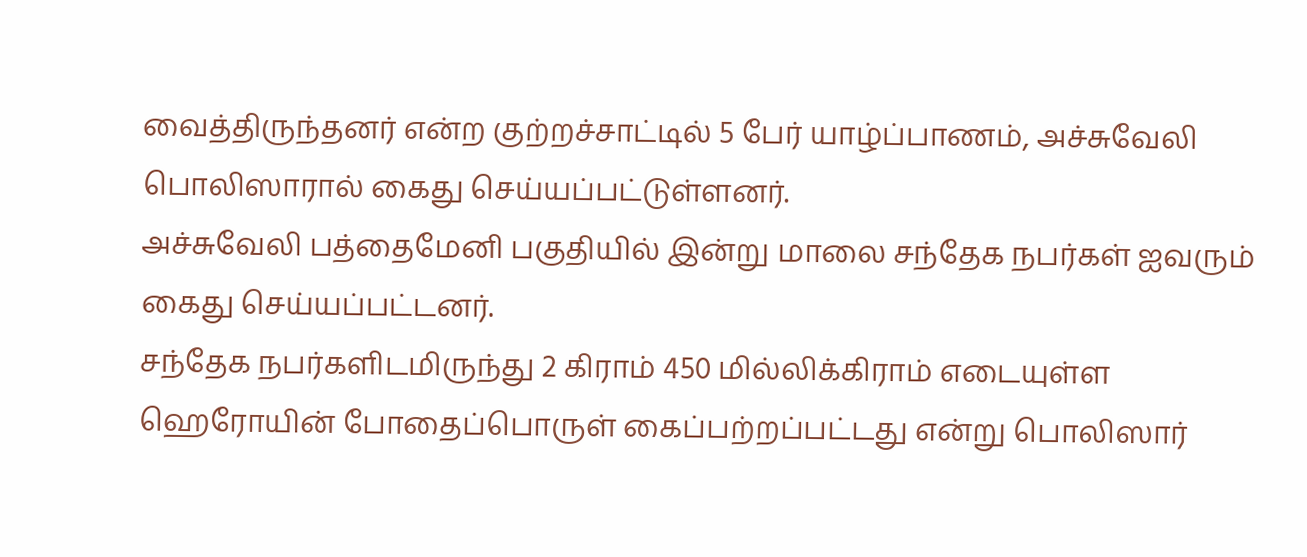வைத்திருந்தனர் என்ற குற்றச்சாட்டில் 5 பேர் யாழ்ப்பாணம், அச்சுவேலி பொலிஸாரால் கைது செய்யப்பட்டுள்ளனர்.
அச்சுவேலி பத்தைமேனி பகுதியில் இன்று மாலை சந்தேக நபர்கள் ஐவரும் கைது செய்யப்பட்டனர்.
சந்தேக நபர்களிடமிருந்து 2 கிராம் 450 மில்லிக்கிராம் எடையுள்ள ஹெரோயின் போதைப்பொருள் கைப்பற்றப்பட்டது என்று பொலிஸார்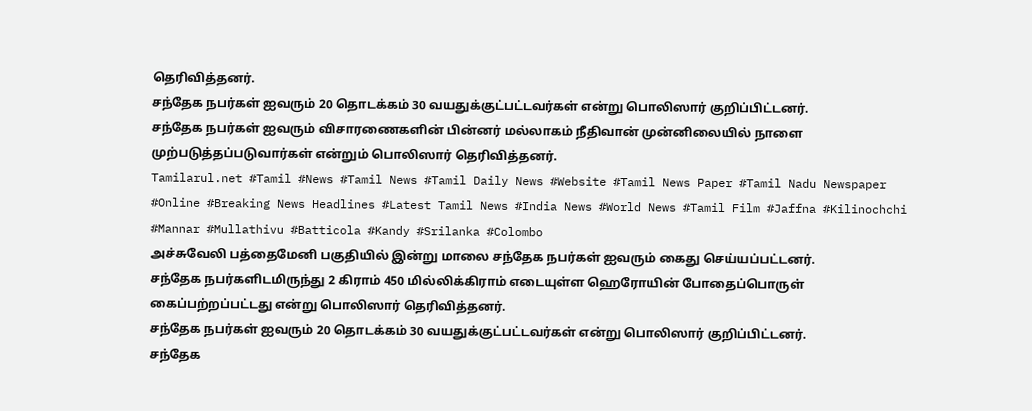தெரிவித்தனர்.
சந்தேக நபர்கள் ஐவரும் 20 தொடக்கம் 30 வயதுக்குட்பட்டவர்கள் என்று பொலிஸார் குறிப்பிட்டனர்.
சந்தேக நபர்கள் ஐவரும் விசாரணைகளின் பின்னர் மல்லாகம் நீதிவான் முன்னிலையில் நாளை முற்படுத்தப்படுவார்கள் என்றும் பொலிஸார் தெரிவித்தனர்.
Tamilarul.net #Tamil #News #Tamil News #Tamil Daily News #Website #Tamil News Paper #Tamil Nadu Newspaper #Online #Breaking News Headlines #Latest Tamil News #India News #World News #Tamil Film #Jaffna #Kilinochchi #Mannar #Mullathivu #Batticola #Kandy #Srilanka #Colombo
அச்சுவேலி பத்தைமேனி பகுதியில் இன்று மாலை சந்தேக நபர்கள் ஐவரும் கைது செய்யப்பட்டனர்.
சந்தேக நபர்களிடமிருந்து 2 கிராம் 450 மில்லிக்கிராம் எடையுள்ள ஹெரோயின் போதைப்பொருள் கைப்பற்றப்பட்டது என்று பொலிஸார் தெரிவித்தனர்.
சந்தேக நபர்கள் ஐவரும் 20 தொடக்கம் 30 வயதுக்குட்பட்டவர்கள் என்று பொலிஸார் குறிப்பிட்டனர்.
சந்தேக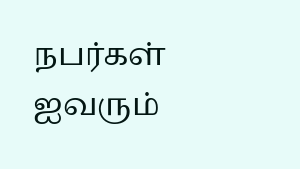நபர்கள் ஐவரும்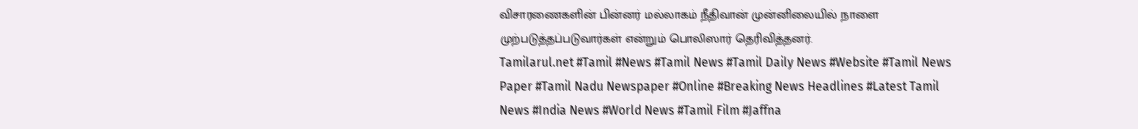விசாரணைகளின் பின்னர் மல்லாகம் நீதிவான் முன்னிலையில் நாளை முற்படுத்தப்படுவார்கள் என்றும் பொலிஸார் தெரிவித்தனர்.
Tamilarul.net #Tamil #News #Tamil News #Tamil Daily News #Website #Tamil News Paper #Tamil Nadu Newspaper #Online #Breaking News Headlines #Latest Tamil News #India News #World News #Tamil Film #Jaffna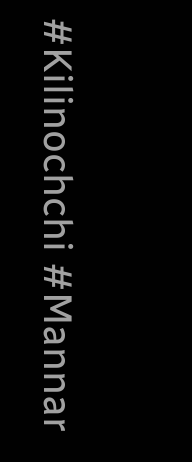#Kilinochchi #Mannar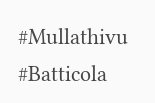#Mullathivu #Batticola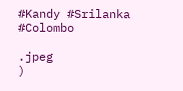#Kandy #Srilanka #Colombo

.jpeg
)